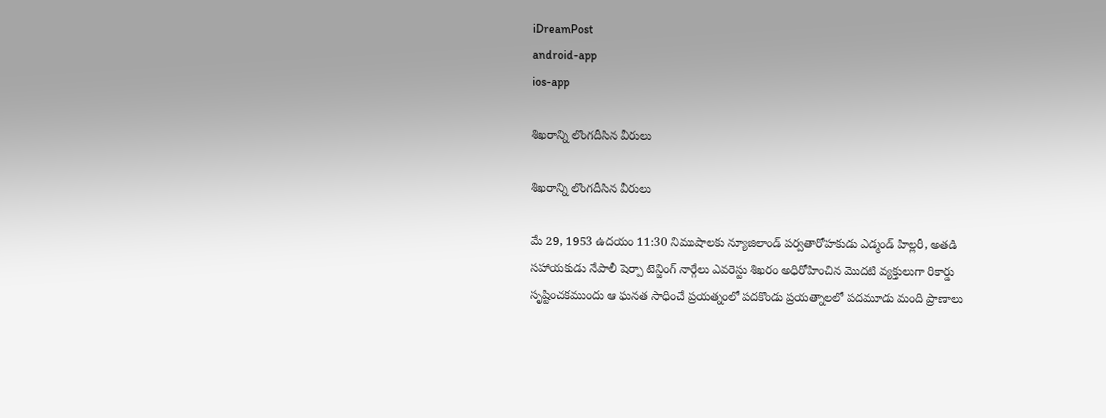iDreamPost
android-app
ios-app

శిఖరాన్ని లొంగదీసిన వీరులు

శిఖరాన్ని లొంగదీసిన వీరులు

మే 29, 1953 ఉదయం 11:30 నిముషాలకు న్యూజిలాండ్ పర్వతారోహకుడు ఎడ్మండ్ హిల్లరీ, అతడి సహాయకుడు నేపాలీ షెర్పా టెన్జింగ్ నార్గేలు ఎవరెస్టు శిఖరం అధిరోహించిన మొదటి వ్యక్తులుగా రికార్డు సృష్టించకముందు ఆ ఘనత సాధించే ప్రయత్నంలో పదకొండు ప్రయత్నాలలో పదమూడు మంది ప్రాణాలు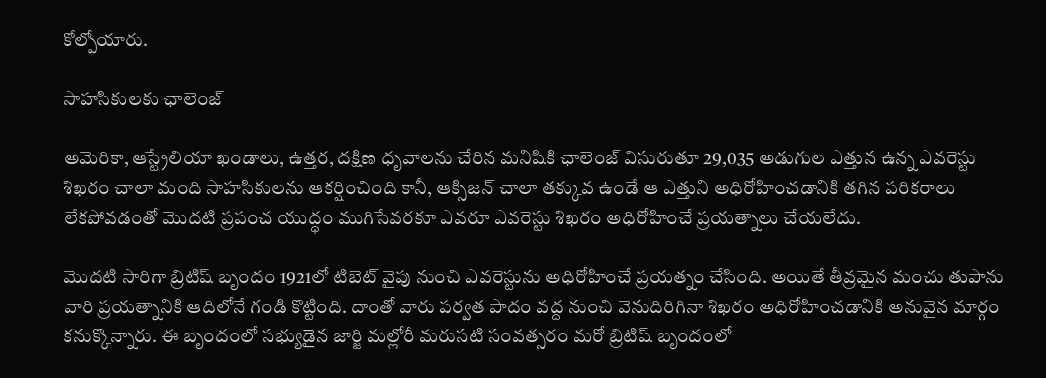కోల్పోయారు.

సాహసికులకు ఛాలెంజ్

అమెరికా, ఆస్ట్రేలియా ఖండాలు, ఉత్తర, దక్షిణ ధృవాలను చేరిన మనిషికి ఛాలెంజ్ విసురుతూ 29,035 అడుగుల ఎత్తున ఉన్న ఎవరెస్టు శిఖరం చాలా మంది సాహసికులను ఆకర్షించింది కానీ, ఆక్సిజన్ చాలా తక్కువ ఉండే ఆ ఎత్తుని అధిరోహించడానికి తగిన పరికరాలు లేకపోవడంతో మొదటి ప్రపంచ యుద్ధం ముగిసేవరకూ ఎవరూ ఎవరెస్టు శిఖరం అధిరోహించే ప్రయత్నాలు చేయలేదు.

మొదటి సారిగా బ్రిటిష్ బృందం 1921లో టిబెట్ వైపు నుంచి ఎవరెస్టును అధిరోహించే ప్రయత్నం చేసింది. అయితే తీవ్రమైన మంచు తుపాను వారి ప్రయత్నానికి ఆదిలోనే గండి కొట్టింది. దాంతో వారు పర్వత పాదం వద్ద నుంచి వెనుదిరిగినా శిఖరం అధిరోహించడానికి అనువైన మార్గం కనుక్కొన్నారు. ఈ బృందంలో సభ్యుడైన జార్జి మల్లోరీ మరుసటి సంవత్సరం మరో బ్రిటిష్ బృందంలో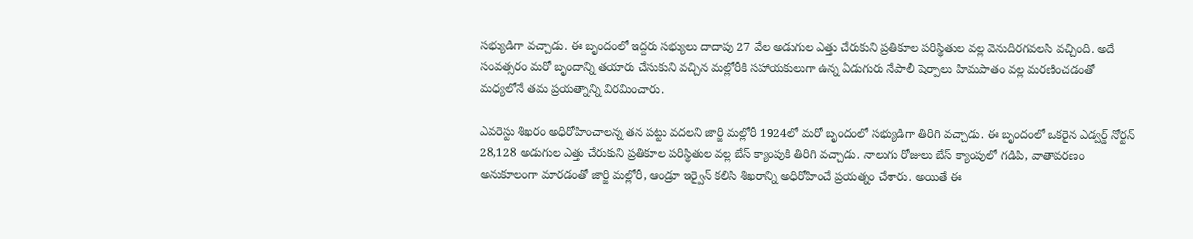సభ్యుడిగా వచ్చాడు. ఈ బృందంలో ఇద్దరు సభ్యులు దాదాపు 27 వేల అడుగుల ఎత్తు చేరుకుని ప్రతికూల పరిస్థితుల వల్ల వెనుదిరగవలసి వచ్చింది. అదే సంవత్సరం మరో బృందాన్ని తయారు చేసుకుని వచ్చిన మల్లోరీకి సహాయకులుగా ఉన్న ఏడుగురు నేపాలీ షెర్పాలు హిమపాతం వల్ల మరణించడంతో మధ్యలోనే తమ ప్రయత్నాన్ని విరమించారు.

ఎవరెస్టు శిఖరం అధిరోహించాలన్న తన పట్టు వదలని జార్జి మల్లోరీ 1924లో మరో బృందంలో సభ్యుడిగా తిరిగి వచ్చాడు. ఈ బృందంలో ఒకరైన ఎడ్వర్డ్ నోర్టన్ 28,128 అడుగుల ఎత్తు చేరుకుని ప్రతికూల పరిస్థితుల వల్ల బేస్ క్యాంపుకి తిరిగి వచ్చాడు. నాలుగు రోజులు బేస్ క్యాంపులో గడిపి, వాతావరణం అనుకూలంగా మారడంతో జార్జి మల్లోరీ, ఆండ్రూ ఇర్వైన్ కలిసి శిఖరాన్ని అధిరోహించే ప్రయత్నం చేశారు. అయితే ఈ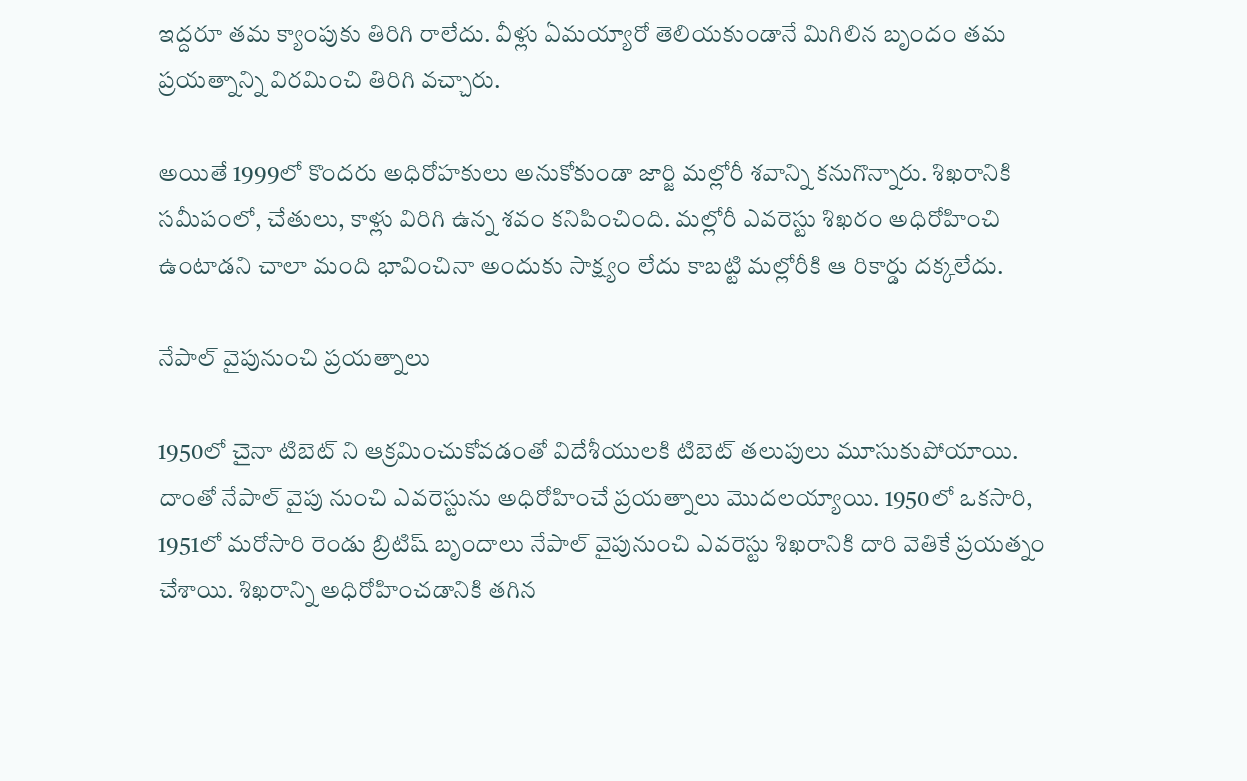ఇద్దరూ తమ క్యాంపుకు తిరిగి రాలేదు. వీళ్లు ఏమయ్యారో తెలియకుండానే మిగిలిన బృందం తమ ప్రయత్నాన్ని విరమించి తిరిగి వచ్చారు.

అయితే 1999లో కొందరు అధిరోహకులు అనుకోకుండా జార్జి మల్లోరీ శవాన్ని కనుగొన్నారు. శిఖరానికి సమీపంలో, చేతులు, కాళ్లు విరిగి ఉన్న శవం కనిపించింది. మల్లోరీ ఎవరెస్టు శిఖరం అధిరోహించి ఉంటాడని చాలా మంది భావించినా అందుకు సాక్ష్యం లేదు కాబట్టి మల్లోరీకి ఆ రికార్డు దక్కలేదు.

నేపాల్ వైపునుంచి ప్రయత్నాలు

1950లో చైనా టిబెట్ ని ఆక్రమించుకోవడంతో విదేశీయులకి టిబెట్ తలుపులు మూసుకుపోయాయి. దాంతో నేపాల్ వైపు నుంచి ఎవరెస్టును అధిరోహించే ప్రయత్నాలు మొదలయ్యాయి. 1950లో ఒకసారి, 1951లో మరోసారి రెండు బ్రిటిష్ బృందాలు నేపాల్ వైపునుంచి ఎవరెస్టు శిఖరానికి దారి వెతికే ప్రయత్నం చేశాయి. శిఖరాన్ని అధిరోహించడానికి తగిన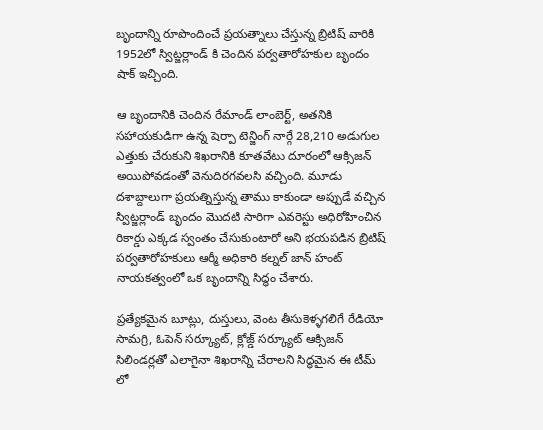బృందాన్ని రూపొందించే ప్రయత్నాలు చేస్తున్న బ్రిటిష్ వారికి 1952లో స్విట్జర్లాండ్ కి చెందిన పర్వతారోహకుల బృందం షాక్ ఇచ్చింది.

ఆ బృందానికి చెందిన రేమాండ్ లాంబెర్ట్, అతనికి సహాయకుడిగా ఉన్న షెర్పా టెన్జింగ్ నార్గే 28,210 అడుగుల ఎత్తుకు చేరుకుని శిఖరానికి కూతవేటు దూరంలో ఆక్సిజన్ అయిపోవడంతో వెనుదిరగవలసి వచ్చింది. మూడు దశాబ్దాలుగా ప్రయత్నిస్తున్న తాము కాకుండా అప్పుడే వచ్చిన స్విట్జర్లాండ్ బృందం మొదటి సారిగా ఎవరెస్టు అధిరోహించిన రికార్డు ఎక్కడ స్వంతం చేసుకుంటారో అని భయపడిన బ్రిటిష్ పర్వతారోహకులు ఆర్మీ అధికారి కల్నల్ జాన్ హంట్ నాయకత్వంలో ఒక బృందాన్ని సిద్ధం చేశారు.

ప్రత్యేకమైన బూట్లు, దుస్తులు, వెంట తీసుకెళ్ళగలిగే రేడియో సామగ్రి, ఓపెన్ సర్క్యూట్, క్లోజ్డ్ సర్క్యూట్ ఆక్సిజన్ సిలిండర్లతో ఎలాగైనా శిఖరాన్ని చేరాలని సిద్ధమైన ఈ టీమ్ లో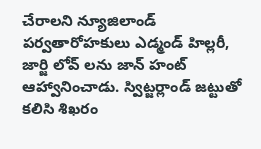చేరాలని న్యూజిలాండ్ పర్వతారోహకులు ఎడ్మండ్ హిల్లరీ, జార్జి లోవ్ లను జాన్ హంట్ ఆహ్వానించాడు. స్విట్జర్లాండ్ జట్టుతో కలిసి శిఖరం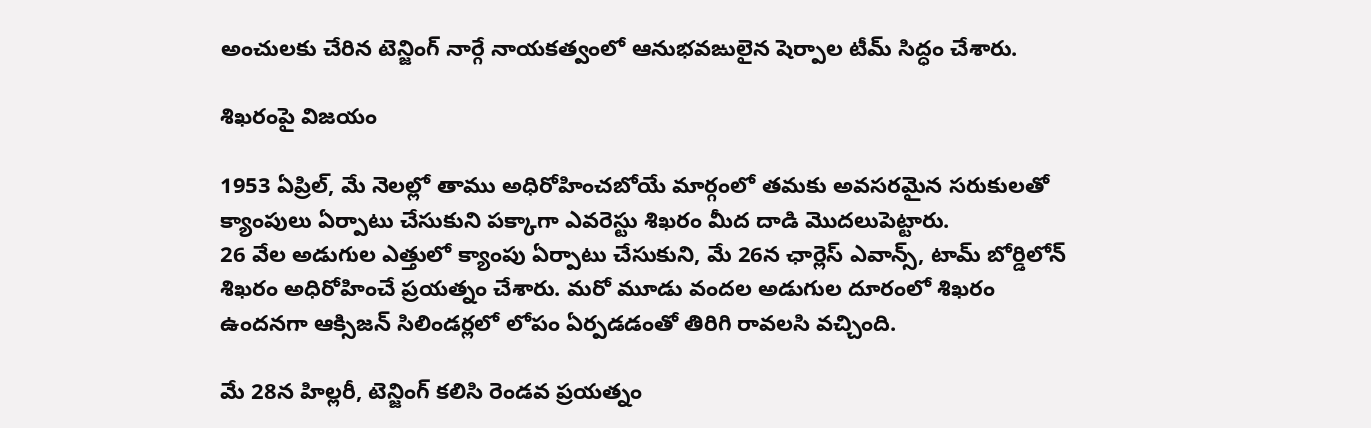అంచులకు చేరిన టెన్జింగ్ నార్గే నాయకత్వంలో ఆనుభవఙులైన షెర్పాల టీమ్ సిద్ధం చేశారు.

శిఖరంపై విజయం

1953 ఏప్రిల్, మే నెలల్లో తాము అధిరోహించబోయే మార్గంలో తమకు అవసరమైన సరుకులతో క్యాంపులు ఏర్పాటు చేసుకుని పక్కాగా ఎవరెస్టు శిఖరం మీద దాడి మొదలుపెట్టారు.
26 వేల అడుగుల ఎత్తులో క్యాంపు ఏర్పాటు చేసుకుని, మే 26న ఛార్లెస్ ఎవాన్స్, టామ్ బోర్డిలోన్ శిఖరం అధిరోహించే ప్రయత్నం చేశారు. మరో మూడు వందల అడుగుల దూరంలో శిఖరం ఉందనగా ఆక్సిజన్ సిలిండర్లలో లోపం ఏర్పడడంతో తిరిగి రావలసి వచ్చింది.

మే 28న హిల్లరీ, టెన్జింగ్ కలిసి రెండవ ప్రయత్నం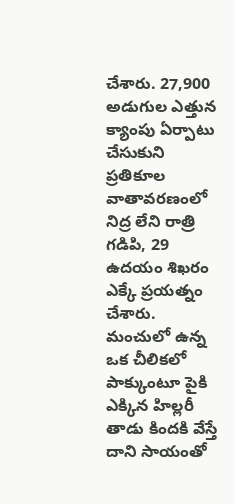చేశారు. 27,900 అడుగుల ఎత్తున క్యాంపు ఏర్పాటు చేసుకుని ప్రతికూల వాతావరణంలో నిద్ర లేని రాత్రి గడిపి, 29 ఉదయం శిఖరం ఎక్కే ప్రయత్నం చేశారు. మంచులో ఉన్న ఒక చీలికలో పాక్కుంటూ పైకి ఎక్కిన హిల్లరీ తాడు కిందకి వేస్తే దాని సాయంతో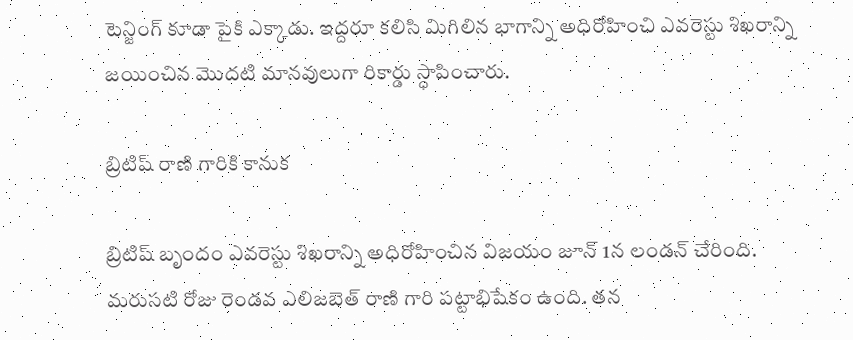టెన్జింగ్ కూడా పైకి ఎక్కాడు. ఇద్దరూ కలిసి మిగిలిన భాగాన్ని అధిరోహించి ఎవరెస్టు శిఖరాన్ని జయించిన మొదటి మానవులుగా రికార్డు స్ధాపించారు.

బ్రిటిష్ రాణి గారికి కానుక

బ్రిటిష్ బృందం ఎవరెస్టు శిఖరాన్ని అధిరోహించిన విజయం జూన్ 1న లండన్ చేరింది. మరుసటి రోజు రెండవ ఎలిజబెత్ రాణి గారి పట్టాభిషేకం ఉంది. తన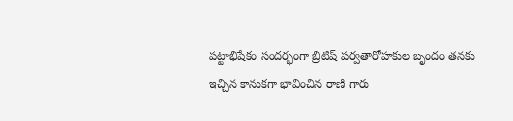పట్టాభిషేకం సందర్భంగా బ్రిటిష్ పర్వతారోహకుల బృందం తనకు ఇచ్చిన కానుకగా భావించిన రాణి గారు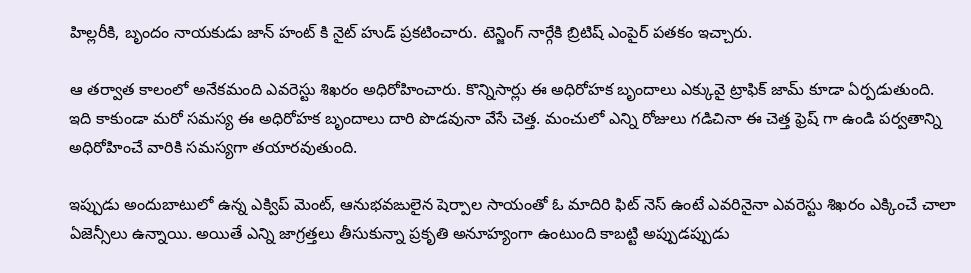హిల్లరీకి, బృందం నాయకుడు జాన్ హంట్ కి నైట్ హుడ్ ప్రకటించారు. టెన్జింగ్ నార్గేకి బ్రిటిష్ ఎంపైర్ పతకం ఇచ్చారు.

ఆ తర్వాత కాలంలో అనేకమంది ఎవరెస్టు శిఖరం అధిరోహించారు. కొన్నిసార్లు ఈ అధిరోహక బృందాలు ఎక్కువై ట్రాఫిక్ జామ్ కూడా ఏర్పడుతుంది. ఇది కాకుండా మరో సమస్య ఈ అధిరోహక బృందాలు దారి పొడవునా వేసే చెత్త. మంచులో ఎన్ని రోజులు గడిచినా ఈ చెత్త ఫ్రెష్ గా ఉండి పర్వతాన్ని అధిరోహించే వారికి సమస్యగా తయారవుతుంది.

ఇప్పుడు అందుబాటులో ఉన్న ఎక్విప్ మెంట్, ఆనుభవఙులైన షెర్పాల సాయంతో ఓ మాదిరి ఫిట్ నెస్ ఉంటే ఎవరినైనా ఎవరెస్టు శిఖరం ఎక్కించే చాలా ఏజెన్సీలు ఉన్నాయి. అయితే ఎన్ని జాగ్రత్తలు తీసుకున్నా ప్రకృతి అనూహ్యంగా ఉంటుంది కాబట్టి అప్పుడప్పుడు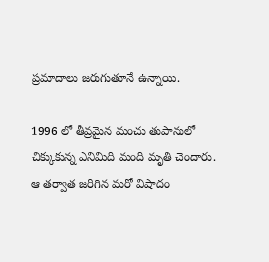ప్రమాదాలు జరుగుతూనే ఉన్నాయి.

1996 లో తీవ్రమైన మంచు తుపానులో చిక్కుకున్న ఎనిమిది మంది మృతి చెందారు. ఆ తర్వాత జరిగిన మరో విషాదం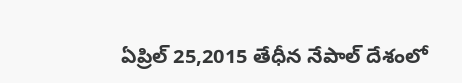ఏప్రిల్ 25,2015 తేధీన నేపాల్ దేశంలో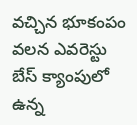వచ్చిన భూకంపం వలన ఎవరెస్టు బేస్ క్యాంపులో ఉన్న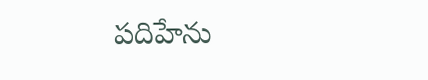పదిహేను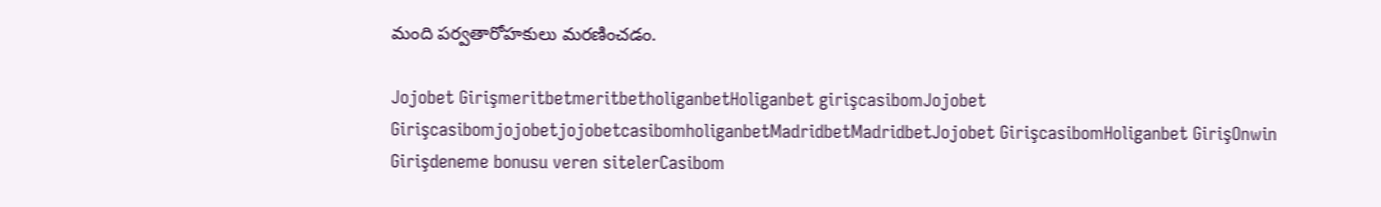మంది పర్వతారోహకులు మరణించడం.

Jojobet GirişmeritbetmeritbetholiganbetHoliganbet girişcasibomJojobet GirişcasibomjojobetjojobetcasibomholiganbetMadridbetMadridbetJojobet GirişcasibomHoliganbet GirişOnwin Girişdeneme bonusu veren sitelerCasibom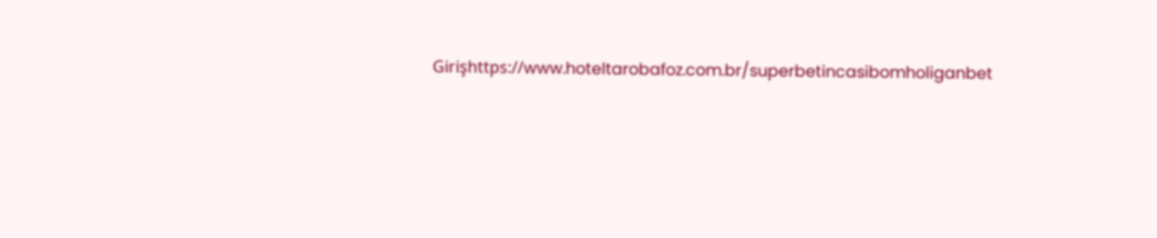Girişhttps://www.hoteltarobafoz.com.br/superbetincasibomholiganbet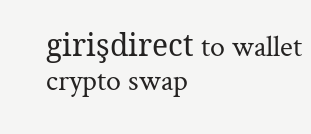girişdirect to wallet crypto swap